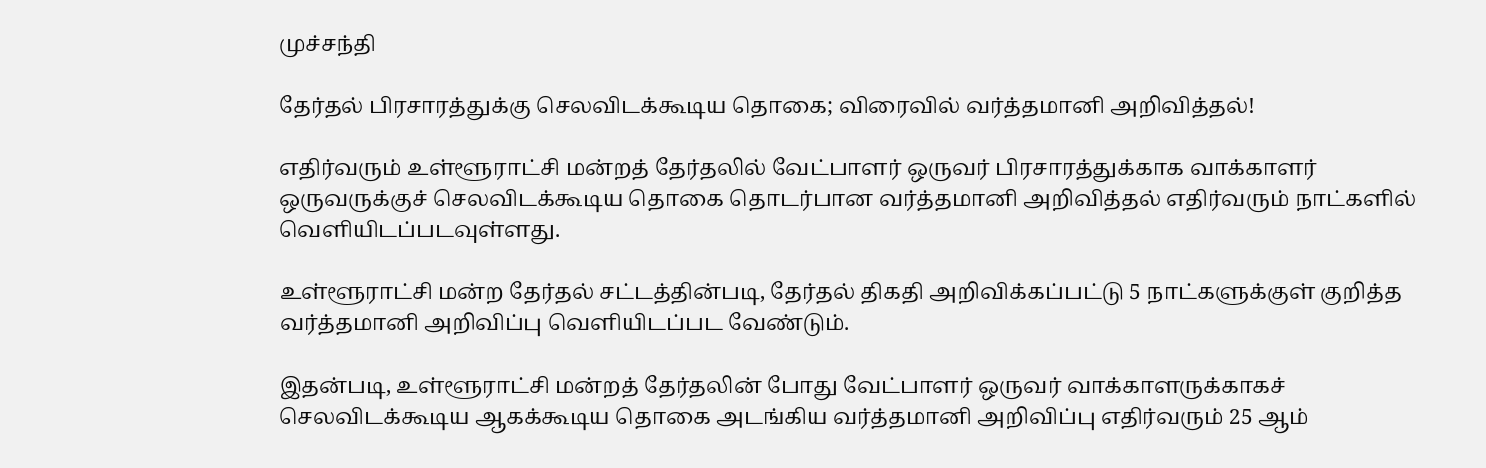முச்சந்தி

தேர்தல் பிரசாரத்துக்கு செலவிடக்கூடிய தொகை; விரைவில் வர்த்தமானி அறிவித்தல்!

எதிர்வரும் உள்ளூராட்சி மன்றத் தேர்தலில் வேட்பாளர் ஒருவர் பிரசாரத்துக்காக வாக்காளர் ஒருவருக்குச் செலவிடக்கூடிய தொகை தொடர்பான வர்த்தமானி அறிவித்தல் எதிர்வரும் நாட்களில் வெளியிடப்படவுள்ளது.

உள்ளூராட்சி மன்ற தேர்தல் சட்டத்தின்படி, தேர்தல் திகதி அறிவிக்கப்பட்டு 5 நாட்களுக்குள் குறித்த வர்த்தமானி அறிவிப்பு வெளியிடப்பட வேண்டும்.

இதன்படி, உள்ளூராட்சி மன்றத் தேர்தலின் போது வேட்பாளர் ஒருவர் வாக்காளருக்காகச் செலவிடக்கூடிய ஆகக்கூடிய தொகை அடங்கிய வர்த்தமானி அறிவிப்பு எதிர்வரும் 25 ஆம்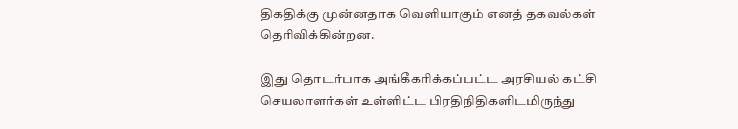திகதிக்கு முன்னதாக வெளியாகும் எனத் தகவல்கள் தெரிவிக்கின்றன.

இது தொடர்பாக அங்கீகரிக்கப்பட்ட அரசியல் கட்சி செயலாளர்கள் உள்ளிட்ட பிரதிநிதிகளிடமிருந்து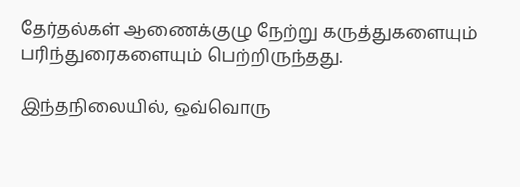தேர்தல்கள் ஆணைக்குழு நேற்று கருத்துகளையும் பரிந்துரைகளையும் பெற்றிருந்தது.

இந்தநிலையில், ஒவ்வொரு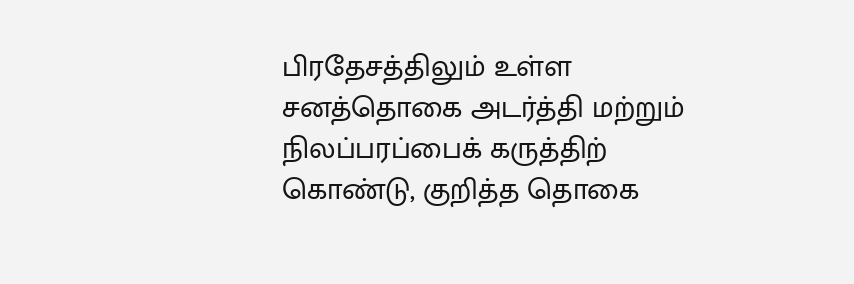பிரதேசத்திலும் உள்ள சனத்தொகை அடர்த்தி மற்றும் நிலப்பரப்பைக் கருத்திற் கொண்டு, குறித்த தொகை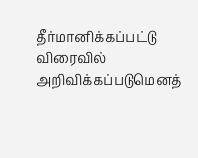தீர்மானிக்கப்பட்டு விரைவில் அறிவிக்கப்படுமெனத்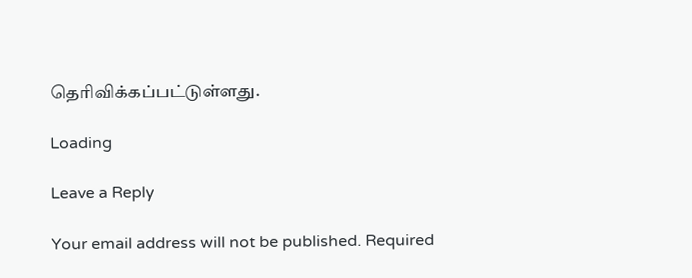தெரிவிக்கப்பட்டுள்ளது.

Loading

Leave a Reply

Your email address will not be published. Required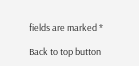fields are marked *

Back to top button